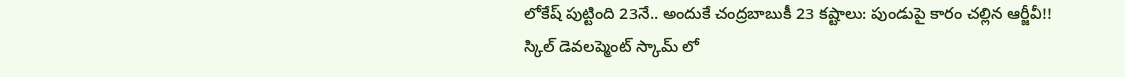లోకేష్ పుట్టింది 23నే.. అందుకే చంద్రబాబుకీ 23 కష్టాలు: పుండుపై కారం చల్లిన ఆర్జీవీ!!
స్కిల్ డెవలప్మెంట్ స్కామ్ లో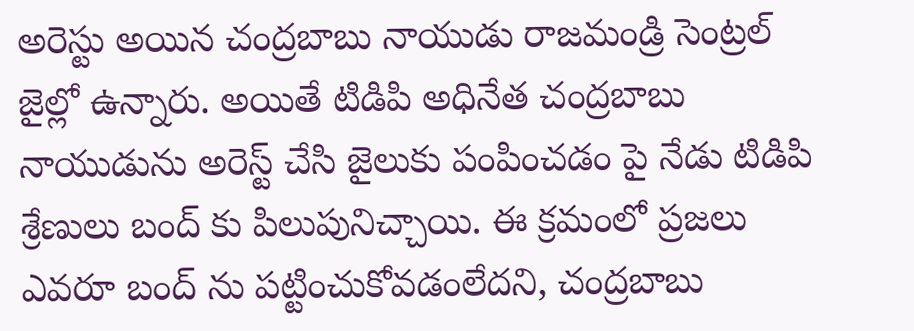అరెస్టు అయిన చంద్రబాబు నాయుడు రాజమండ్రి సెంట్రల్ జైల్లో ఉన్నారు. అయితే టిడిపి అధినేత చంద్రబాబు నాయుడును అరెస్ట్ చేసి జైలుకు పంపించడం పై నేడు టిడిపి శ్రేణులు బంద్ కు పిలుపునిచ్చాయి. ఈ క్రమంలో ప్రజలు ఎవరూ బంద్ ను పట్టించుకోవడంలేదని, చంద్రబాబు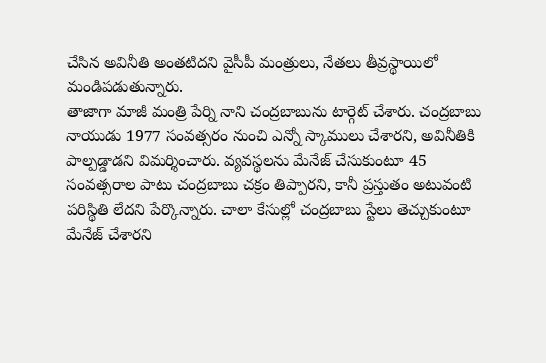చేసిన అవినీతి అంతటిదని వైసీపీ మంత్రులు, నేతలు తీవ్రస్థాయిలో మండిపడుతున్నారు.
తాజాగా మాజీ మంత్రి పేర్ని నాని చంద్రబాబును టార్గెట్ చేశారు. చంద్రబాబు నాయుడు 1977 సంవత్సరం నుంచి ఎన్నో స్కాములు చేశారని, అవినీతికి పాల్పడ్డాడని విమర్శించారు. వ్యవస్థలను మేనేజ్ చేసుకుంటూ 45 సంవత్సరాల పాటు చంద్రబాబు చక్రం తిప్పారని, కానీ ప్రస్తుతం అటువంటి పరిస్థితి లేదని పేర్కొన్నారు. చాలా కేసుల్లో చంద్రబాబు స్టేలు తెచ్చుకుంటూ మేనేజ్ చేశారని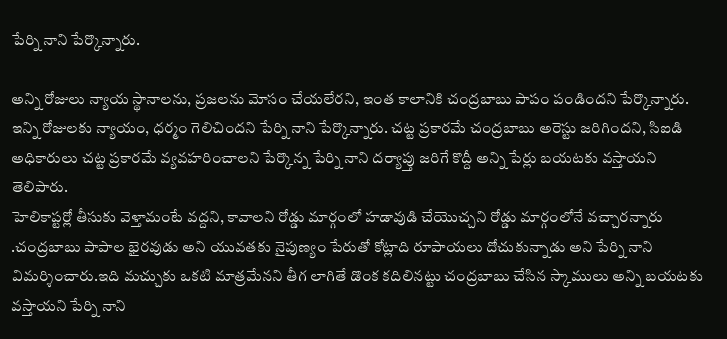పేర్ని నాని పేర్కొన్నారు.

అన్ని రోజులు న్యాయ స్థానాలను, ప్రజలను మోసం చేయలేరని, ఇంత కాలానికి చంద్రబాబు పాపం పండిందని పేర్కొన్నారు. ఇన్ని రోజులకు న్యాయం, ధర్మం గెలిచిందని పేర్ని నాని పేర్కొన్నారు. చట్ట ప్రకారమే చంద్రబాబు అరెస్టు జరిగిందని, సిఐడి అధికారులు చట్ట ప్రకారమే వ్యవహరించాలని పేర్కొన్న పేర్ని నాని దర్యాప్తు జరిగే కొద్దీ అన్ని పేర్లు బయటకు వస్తాయని తెలిపారు.
హెలికాప్టర్లో తీసుకు వెళ్తామంటే వద్దని, కావాలని రోడ్డు మార్గంలో హడావుడి చేయొచ్చని రోడ్డు మార్గంలోనే వచ్చారన్నారు .చంద్రబాబు పాపాల భైరవుడు అని యువతకు నైపుణ్యం పేరుతో కోట్లాది రూపాయలు దోచుకున్నాడు అని పేర్ని నాని విమర్శించారు.ఇది మచ్చుకు ఒకటి మాత్రమేనని తీగ లాగితే డొంక కదిలినట్టు చంద్రబాబు చేసిన స్కాములు అన్ని బయటకు వస్తాయని పేర్ని నాని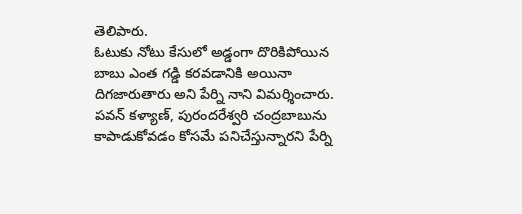తెలిపారు.
ఓటుకు నోటు కేసులో అడ్డంగా దొరికిపోయిన బాబు ఎంత గడ్డి కరవడానికి అయినా దిగజారుతారు అని పేర్ని నాని విమర్శించారు. పవన్ కళ్యాణ్, పురందరేశ్వరి చంద్రబాబును కాపాడుకోవడం కోసమే పనిచేస్తున్నారని పేర్ని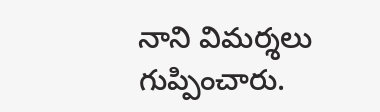నాని విమర్శలు గుప్పించారు.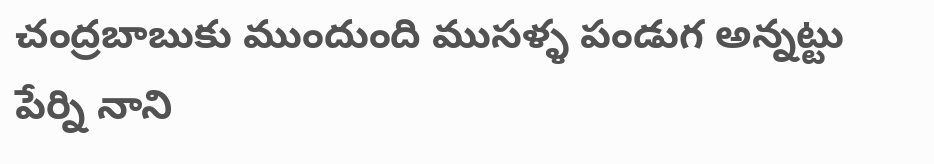చంద్రబాబుకు ముందుంది ముసళ్ళ పండుగ అన్నట్టు పేర్ని నాని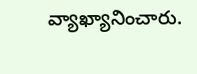వ్యాఖ్యానించారు.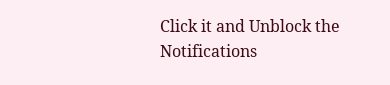Click it and Unblock the Notifications